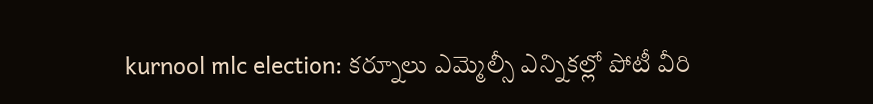kurnool mlc election: కర్నూలు ఎమ్మెల్సీ ఎన్నికల్లో పోటీ వీరి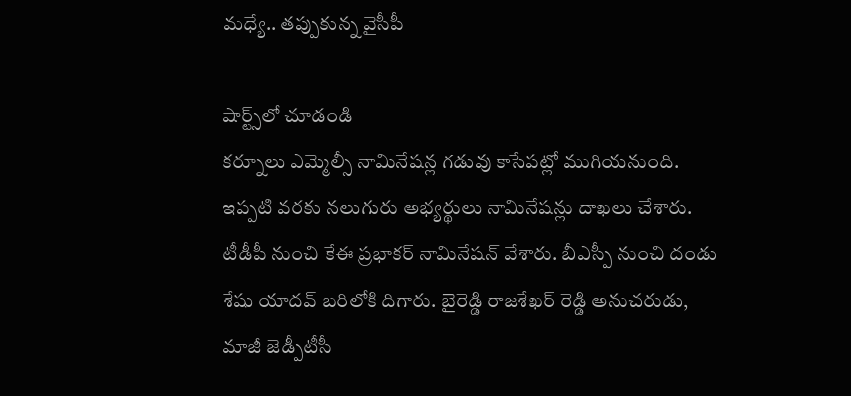మధ్యే.. తప్పుకున్న వైసీపీ

షార్ట్స్‌లో చూడండి
కర్నూలు ఎమ్మెల్సీ నామినేషన్ల గడువు కాసేపట్లో ముగియనుంది. ఇప్పటి వరకు నలుగురు అభ్యర్థులు నామినేషన్లు దాఖలు చేశారు. టీడీపీ నుంచి కేఈ ప్రభాకర్ నామినేషన్ వేశారు. బీఎస్పీ నుంచి దండు శేషు యాదవ్ బరిలోకి దిగారు. బైరెడ్డి రాజశేఖర్ రెడ్డి అనుచరుడు, మాజీ జెడ్పీటీసీ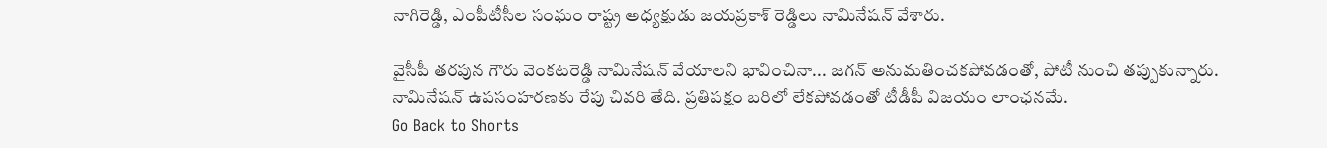నాగిరెడ్డి, ఎంపీటీసీల సంఘం రాష్ట్ర అధ్యక్షుడు జయప్రకాశ్ రెడ్డిలు నామినేషన్ వేశారు.

వైసీపీ తరపున గౌరు వెంకటరెడ్డి నామినేషన్ వేయాలని భావించినా... జగన్ అనుమతించకపోవడంతో, పోటీ నుంచి తప్పుకున్నారు. నామినేషన్ ఉపసంహరణకు రేపు చివరి తేది. ప్రతిపక్షం బరిలో లేకపోవడంతో టీడీపీ విజయం లాంఛనమే.
Go Back to Shorts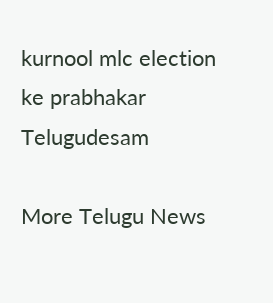kurnool mlc election
ke prabhakar
Telugudesam

More Telugu News